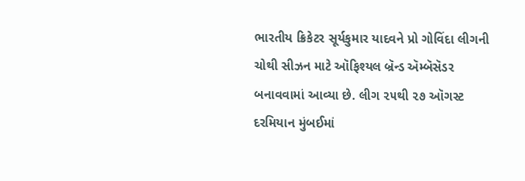ભારતીય ક્રિકેટર સૂર્યકુમાર યાદવને પ્રો ગોવિંદા લીગની ચોથી સીઝન માટે ઑફિશ્યલ બ્રૅન્ડ ઍમ્બૅસૅડર બનાવવામાં આવ્યા છે. લીગ ૨૫થી ૨૭ ઑગસ્ટ દરમિયાન મુંબઈમાં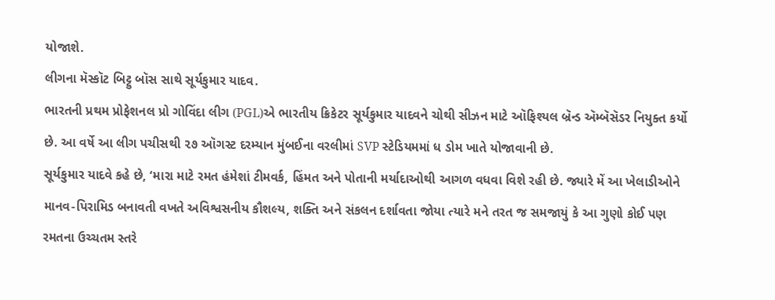યોજાશે.
લીગના મૅસ્કૉટ બિટ્ટુ બૉસ સાથે સૂર્યકુમાર યાદવ.
ભારતની પ્રથમ પ્રોફેશનલ પ્રો ગોવિંદા લીગ (PGL)એ ભારતીય ક્રિકેટર સૂર્યકુમાર યાદવને ચોથી સીઝન માટે ઑફિશ્યલ બ્રૅન્ડ ઍમ્બૅસૅડર નિયુક્ત કર્યો છે. આ વર્ષે આ લીગ પચીસથી ૨૭ ઑગસ્ટ દરમ્યાન મુંબઈના વરલીમાં SVP સ્ટેડિયમમાં ધ ડોમ ખાતે યોજાવાની છે.
સૂર્યકુમાર યાદવે કહે છે, ‘મારા માટે રમત હંમેશાં ટીમવર્ક, હિંમત અને પોતાની મર્યાદાઓથી આગળ વધવા વિશે રહી છે. જ્યારે મેં આ ખેલાડીઓને માનવ-પિરામિડ બનાવતી વખતે અવિશ્વસનીય કૌશલ્ય, શક્તિ અને સંકલન દર્શાવતા જોયા ત્યારે મને તરત જ સમજાયું કે આ ગુણો કોઈ પણ રમતના ઉચ્ચતમ સ્તરે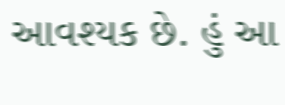આવશ્યક છે. હું આ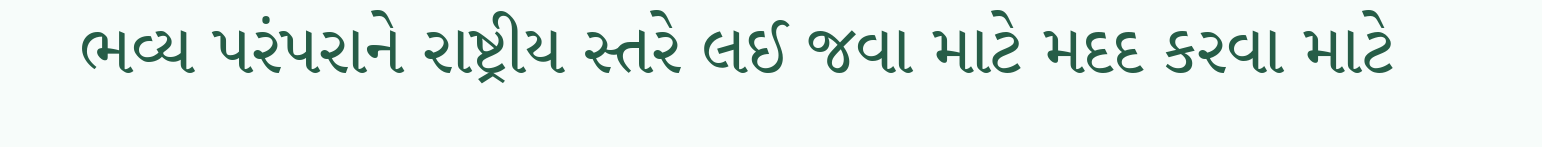ભવ્ય પરંપરાને રાષ્ટ્રીય સ્તરે લઈ જવા માટે મદદ કરવા માટે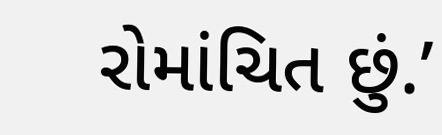રોમાંચિત છું.’